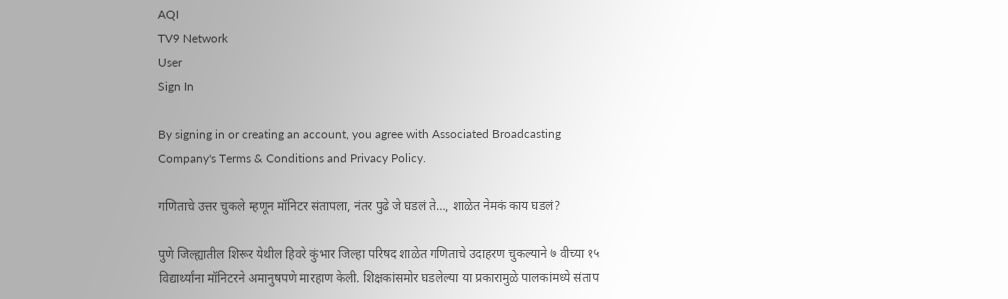AQI
TV9 Network
User
Sign In

By signing in or creating an account, you agree with Associated Broadcasting Company's Terms & Conditions and Privacy Policy.

गणिताचे उत्तर चुकले म्हणून मॉनिटर संतापला, नंतर पुढे जे घडलं ते…, शाळेत नेमकं काय घडलं?

पुणे जिल्ह्यातील शिरूर येथील हिवरे कुंभार जिल्हा परिषद शाळेत गणिताचे उदाहरण चुकल्याने ७ वीच्या १५ विद्यार्थ्यांना मॉनिटरने अमानुषपणे मारहाण केली. शिक्षकांसमोर घडलेल्या या प्रकारामुळे पालकांमध्ये संताप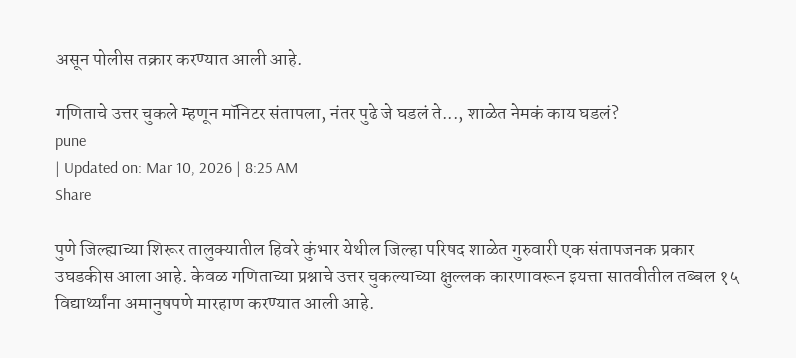असून पोलीस तक्रार करण्यात आली आहे.

गणिताचे उत्तर चुकले म्हणून मॉनिटर संतापला, नंतर पुढे जे घडलं ते..., शाळेत नेमकं काय घडलं?
pune
| Updated on: Mar 10, 2026 | 8:25 AM
Share

पुणे जिल्ह्याच्या शिरूर तालुक्यातील हिवरे कुंभार येथील जिल्हा परिषद शाळेत गुरुवारी एक संतापजनक प्रकार उघडकीस आला आहे. केवळ गणिताच्या प्रश्नाचे उत्तर चुकल्याच्या क्षुल्लक कारणावरून इयत्ता सातवीतील तब्बल १५ विद्यार्थ्यांना अमानुषपणे मारहाण करण्यात आली आहे.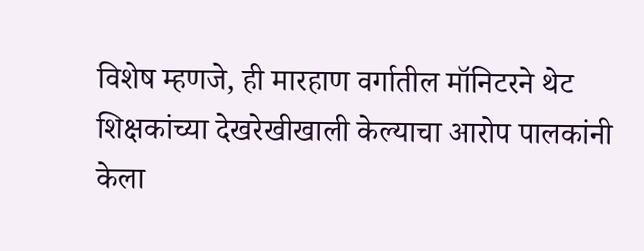विशेष म्हणजे, ही मारहाण वर्गातील मॉनिटरने थेट शिक्षकांच्या देखरेखीखाली केल्याचा आरोप पालकांनी केला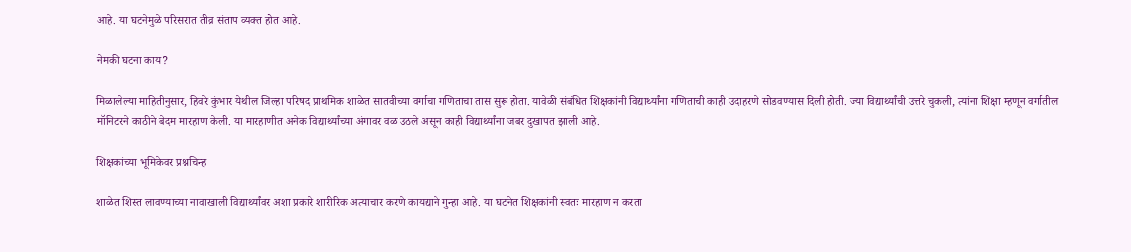आहे. या घटनेमुळे परिसरात तीव्र संताप व्यक्त होत आहे.

नेमकी घटना काय?

मिळालेल्या माहितीनुसार, हिवरे कुंभार येथील जिल्हा परिषद प्राथमिक शाळेत सातवीच्या वर्गाचा गणिताचा तास सुरू होता. यावेळी संबंधित शिक्षकांनी विद्यार्थ्यांना गणिताची काही उदाहरणे सोडवण्यास दिली होती. ज्या विद्यार्थ्यांची उत्तरे चुकली, त्यांना शिक्षा म्हणून वर्गातील मॉनिटरने काठीने बेदम मारहाण केली. या मारहाणीत अनेक विद्यार्थ्यांच्या अंगावर वळ उठले असून काही विद्यार्थ्यांना जबर दुखापत झाली आहे.

शिक्षकांच्या भूमिकेवर प्रश्नचिन्ह

शाळेत शिस्त लावण्याच्या नावाखाली विद्यार्थ्यांवर अशा प्रकारे शारीरिक अत्याचार करणे कायद्याने गुन्हा आहे. या घटनेत शिक्षकांनी स्वतः मारहाण न करता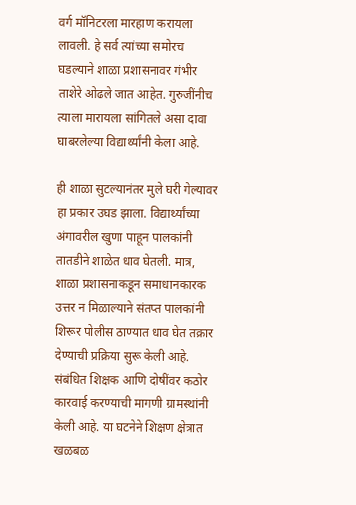वर्ग मॉनिटरला मारहाण करायला लावली. हे सर्व त्यांच्या समोरच घडल्याने शाळा प्रशासनावर गंभीर ताशेरे ओढले जात आहेत. गुरुजींनीच त्याला मारायला सांगितले असा दावा घाबरलेल्या विद्यार्थ्यांनी केला आहे.

ही शाळा सुटल्यानंतर मुले घरी गेल्यावर हा प्रकार उघड झाला. विद्यार्थ्यांच्या अंगावरील खुणा पाहून पालकांनी तातडीने शाळेत धाव घेतली. मात्र, शाळा प्रशासनाकडून समाधानकारक उत्तर न मिळाल्याने संतप्त पालकांनी शिरूर पोलीस ठाण्यात धाव घेत तक्रार देण्याची प्रक्रिया सुरू केली आहे. संबंधित शिक्षक आणि दोषींवर कठोर कारवाई करण्याची मागणी ग्रामस्थांनी केली आहे. या घटनेने शिक्षण क्षेत्रात खळबळ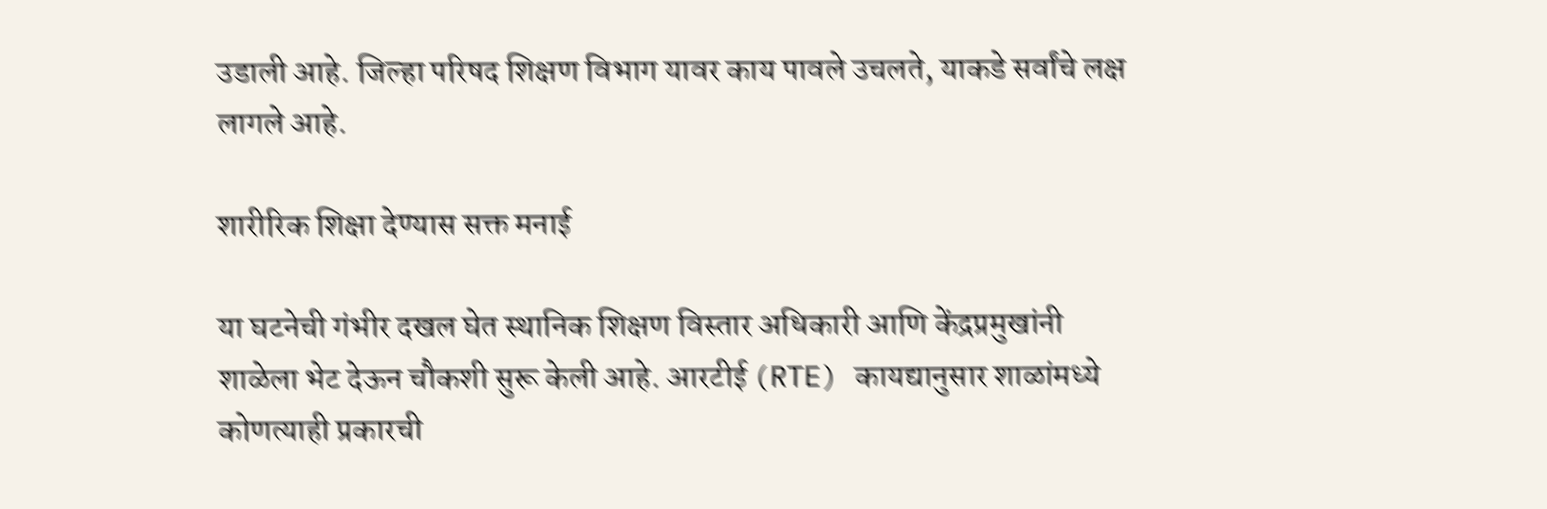उडाली आहे. जिल्हा परिषद शिक्षण विभाग यावर काय पावले उचलते, याकडे सर्वांचे लक्ष लागले आहे.

शारीरिक शिक्षा देण्यास सक्त मनाई

या घटनेची गंभीर दखल घेत स्थानिक शिक्षण विस्तार अधिकारी आणि केंद्रप्रमुखांनी शाळेला भेट देऊन चौकशी सुरू केली आहे. आरटीई (RTE) कायद्यानुसार शाळांमध्ये कोणत्याही प्रकारची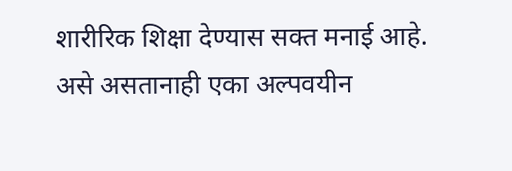शारीरिक शिक्षा देण्यास सक्त मनाई आहे. असे असतानाही एका अल्पवयीन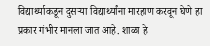विद्यार्थ्याकडून दुसऱ्या विद्यार्थ्यांना मारहाण करवून घेणे हा प्रकार गंभीर मानला जात आहे. शाळा हे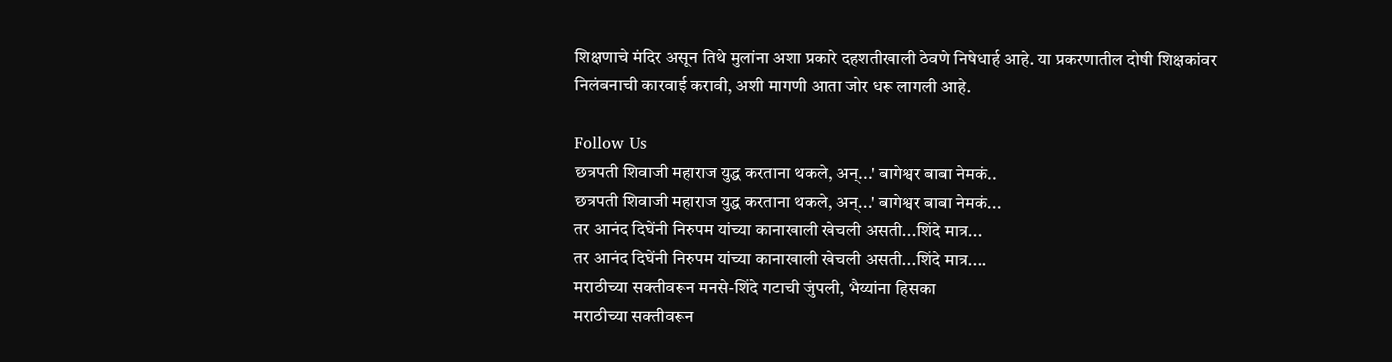शिक्षणाचे मंदिर असून तिथे मुलांना अशा प्रकारे दहशतीखाली ठेवणे निषेधार्ह आहे. या प्रकरणातील दोषी शिक्षकांवर निलंबनाची कारवाई करावी, अशी मागणी आता जोर धरू लागली आहे.

Follow Us
छत्रपती शिवाजी महाराज युद्ध करताना थकले, अन्...' बागेश्वर बाबा नेमकं..
छत्रपती शिवाजी महाराज युद्ध करताना थकले, अन्...' बागेश्वर बाबा नेमकं...
तर आनंद दिघेंनी निरुपम यांच्या कानाखाली खेचली असती...शिंदे मात्र...
तर आनंद दिघेंनी निरुपम यांच्या कानाखाली खेचली असती...शिंदे मात्र....
मराठीच्या सक्तीवरून मनसे-शिंदे गटाची जुंपली, भैय्यांना हिसका
मराठीच्या सक्तीवरून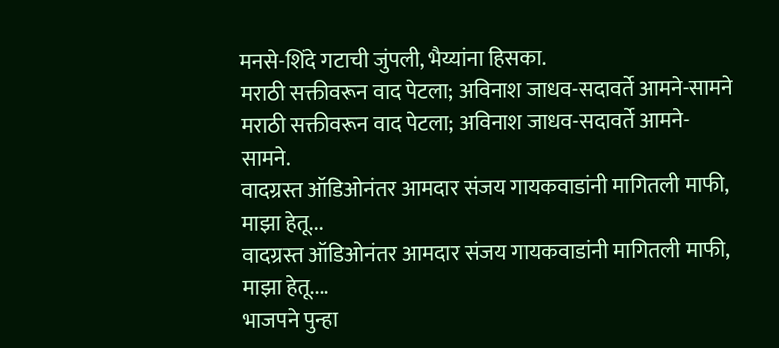मनसे-शिंदे गटाची जुंपली, भैय्यांना हिसका.
मराठी सक्तीवरून वाद पेटला; अविनाश जाधव-सदावर्ते आमने-सामने
मराठी सक्तीवरून वाद पेटला; अविनाश जाधव-सदावर्ते आमने-सामने.
वादग्रस्त ऑडिओनंतर आमदार संजय गायकवाडांनी मागितली माफी, माझा हेतू...
वादग्रस्त ऑडिओनंतर आमदार संजय गायकवाडांनी मागितली माफी, माझा हेतू....
भाजपने पुन्हा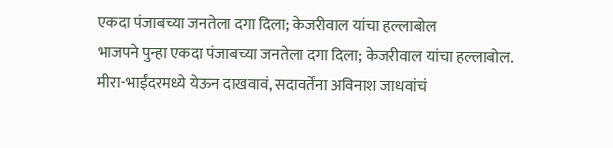एकदा पंजाबच्या जनतेला दगा दिला; केजरीवाल यांचा हल्लाबोल
भाजपने पुन्हा एकदा पंजाबच्या जनतेला दगा दिला; केजरीवाल यांचा हल्लाबोल.
मीरा-भाईंदरमध्ये येऊन दाखवावं, सदावर्तेंना अविनाश जाधवांचं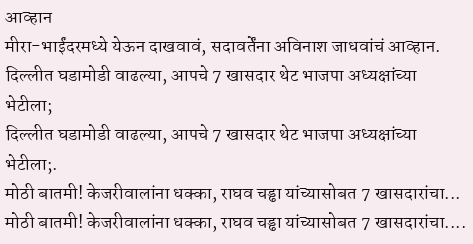आव्हान
मीरा-भाईंदरमध्ये येऊन दाखवावं, सदावर्तेंना अविनाश जाधवांचं आव्हान.
दिल्लीत घडामोडी वाढल्या, आपचे 7 खासदार थेट भाजपा अध्यक्षांच्या भेटीला;
दिल्लीत घडामोडी वाढल्या, आपचे 7 खासदार थेट भाजपा अध्यक्षांच्या भेटीला;.
मोठी बातमी! केजरीवालांना धक्का, राघव चड्ढा यांच्यासोबत 7 खासदारांचा...
मोठी बातमी! केजरीवालांना धक्का, राघव चड्ढा यांच्यासोबत 7 खासदारांचा....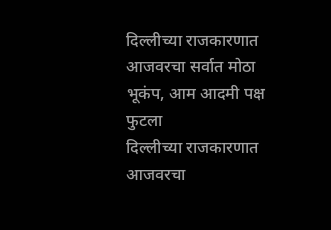दिल्लीच्या राजकारणात आजवरचा सर्वात मोठा भूकंप, आम आदमी पक्ष फुटला
दिल्लीच्या राजकारणात आजवरचा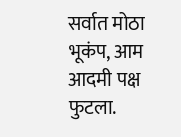सर्वात मोठा भूकंप, आम आदमी पक्ष फुटला.